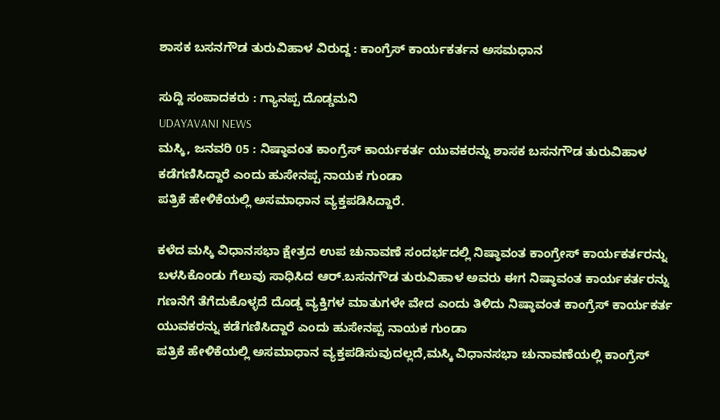ಶಾಸಕ ಬಸನಗೌಡ ತುರುವಿಹಾಳ ವಿರುದ್ದ : ಕಾಂಗ್ರೆಸ್ ಕಾರ್ಯಕರ್ತನ ಅಸಮಧಾನ

ಸುದ್ದಿ ಸಂಪಾದಕರು : ಗ್ಯಾನಪ್ಪ ದೊಡ್ಡಮನಿ
UDAYAVANI NEWS
ಮಸ್ಕಿ, ಜನವರಿ 05 : ನಿಷ್ಠಾವಂತ ಕಾಂಗ್ರೆಸ್ ಕಾರ್ಯಕರ್ತ ಯುವಕರನ್ನು ಶಾಸಕ ಬಸನಗೌಡ ತುರುವಿಹಾಳ ಕಡೆಗಣಿಸಿದ್ದಾರೆ ಎಂದು ಹುಸೇನಪ್ಪ ನಾಯಕ ಗುಂಡಾ
ಪತ್ರಿಕೆ ಹೇಳಿಕೆಯಲ್ಲಿ ಅಸಮಾಧಾನ ವ್ಯಕ್ತಪಡಿಸಿದ್ದಾರೆ.

ಕಳೆದ ಮಸ್ಕಿ ವಿಧಾನಸಭಾ ಕ್ಷೇತ್ರದ ಉಪ ಚುನಾವಣೆ ಸಂದರ್ಭದಲ್ಲಿ ನಿಷ್ಠಾವಂತ ಕಾಂಗ್ರೇಸ್ ಕಾರ್ಯಕರ್ತರನ್ನು ಬಳಸಿಕೊಂಡು ಗೆಲುವು ಸಾಧಿಸಿದ ಆರ್.ಬಸನಗೌಡ ತುರುವಿಹಾಳ ಅವರು ಈಗ ನಿಷ್ಠಾವಂತ ಕಾರ್ಯಕರ್ತರನ್ನು ಗಣನೆಗೆ ತೆಗೆದುಕೊಳ್ಳದೆ ದೊಡ್ಡ ವ್ಯಕ್ತಿಗಳ ಮಾತುಗಳೇ ವೇದ ಎಂದು ತಿಳಿದು ನಿಷ್ಠಾವಂತ ಕಾಂಗ್ರೆಸ್ ಕಾರ್ಯಕರ್ತ ಯುವಕರನ್ನು ಕಡೆಗಣಿಸಿದ್ದಾರೆ ಎಂದು ಹುಸೇನಪ್ಪ ನಾಯಕ ಗುಂಡಾ
ಪತ್ರಿಕೆ ಹೇಳಿಕೆಯಲ್ಲಿ ಅಸಮಾಧಾನ ವ್ಯಕ್ತಪಡಿಸುವುದಲ್ಲದೆ,ಮಸ್ಕಿ ವಿಧಾನಸಭಾ ಚುನಾವಣೆಯಲ್ಲಿ ಕಾಂಗ್ರೆಸ್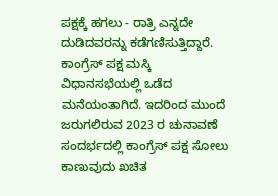ಪಕ್ಷಕ್ಕೆ ಹಗಲು - ರಾತ್ರಿ ಎನ್ನದೇ ದುಡಿದವರನ್ನು ಕಡೆಗಣಿಸುತ್ತಿದ್ದಾರೆ. ಕಾಂಗ್ರೆಸ್ ಪಕ್ಷ ಮಸ್ಕಿ ವಿಧಾನಸಭೆಯಲ್ಲಿ ಒಡೆದ ಮನೆಯಂತಾಗಿದೆ. ಇದರಿಂದ ಮುಂದೆ ಜರುಗಲಿರುವ 2023 ರ ಚುನಾವಣೆ ಸಂದರ್ಭದಲ್ಲಿ ಕಾಂಗ್ರೆಸ್ ಪಕ್ಷ ಸೋಲು ಕಾಣುವುದು ಖಚಿತ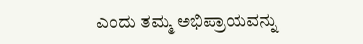ಎಂದು ತಮ್ಮ ಅಭಿಪ್ರಾಯವನ್ನು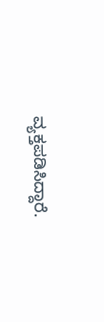ವ್ಯಕ್ತಪಡಿಸಿದ್ದಾರೆ.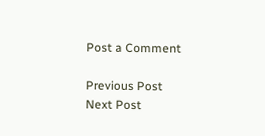Post a Comment

Previous Post Next Post